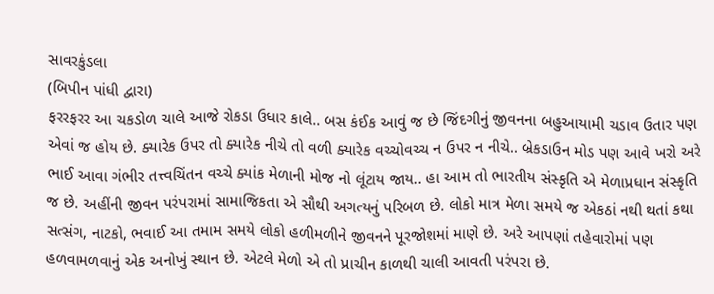સાવરકુંડલા
(બિપીન પાંધી દ્વારા)
ફરરફરર આ ચકડોળ ચાલે આજે રોકડા ઉધાર કાલે.. બસ કંઈક આવું જ છે જિંદગીનું જીવનના બહુઆયામી ચડાવ ઉતાર પણ એવાં જ હોય છે. ક્યારેક ઉપર તો ક્યારેક નીચે તો વળી ક્યારેક વચ્ચોવચ્ચ ન ઉપર ન નીચે.. બ્રેકડાઉન મોડ પણ આવે ખરો અરે ભાઈ આવા ગંભીર તત્ત્વચિંતન વચ્ચે ક્યાંક મેળાની મોજ નો લૂંટાય જાય.. હા આમ તો ભારતીય સંસ્કૃતિ એ મેળાપ્રધાન સંસ્કૃતિ જ છે. અહીંની જીવન પરંપરામાં સામાજિકતા એ સૌથી અગત્યનું પરિબળ છે. લોકો માત્ર મેળા સમયે જ એકઠાં નથી થતાં કથા સત્સંગ, નાટકો, ભવાઈ આ તમામ સમયે લોકો હળીમળીને જીવનને પૂરજોશમાં માણે છે. અરે આપણાં તહેવારોમાં પણ હળવામળવાનું એક અનોખું સ્થાન છે. એટલે મેળો એ તો પ્રાચીન કાળથી ચાલી આવતી પરંપરા છે.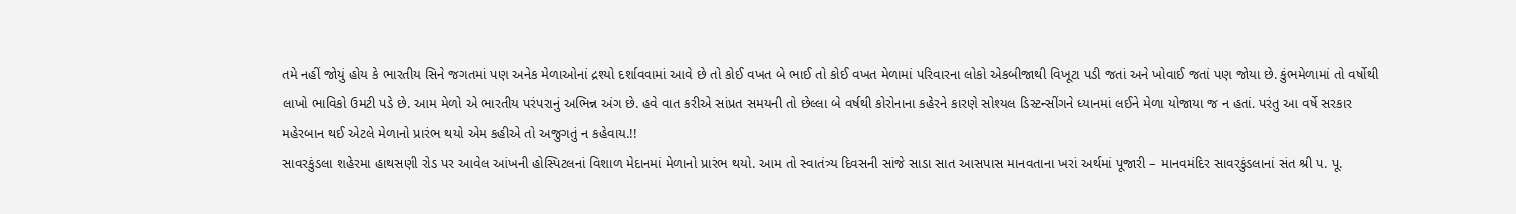તમે નહીં જોયું હોય કે ભારતીય સિને જગતમાં પણ અનેક મેળાઓનાં દ્રશ્યો દર્શાવવામાં આવે છે તો કોઈ વખત બે ભાઈ તો કોઈ વખત મેળામાં પરિવારના લોકો એકબીજાથી વિખૂટા પડી જતાં અને ખોવાઈ જતાં પણ જોયા છે. કુંભમેળામાં તો વર્ષોથી લાખો ભાવિકો ઉમટી પડે છે. આમ મેળો એ ભારતીય પરંપરાનું અભિન્ન અંગ છે. હવે વાત કરીએ સાંપ્રત સમયની તો છેલ્લા બે વર્ષથી કોરોનાના કહેરને કારણે સોશ્યલ ડિસ્ટન્સીંગને ધ્યાનમાં લઈને મેળા યોજાયા જ ન હતાં. પરંતુ આ વર્ષે સરકાર મહેરબાન થઈ એટલે મેળાનો પ્રારંભ થયો એમ કહીએ તો અજુગતું ન કહેવાય.!!
સાવરકુંડલા શહેરમા હાથસણી રોડ પર આવેલ આંખની હોસ્પિટલનાં વિશાળ મેદાનમાં મેળાનો પ્રારંભ થયો. આમ તો સ્વાતંત્ર્ય દિવસની સાંજે સાડા સાત આસપાસ માનવતાના ખરાં અર્થમાં પૂજારી – માનવમંદિર સાવરકુંડલાનાં સંત શ્રી પ. પૂ.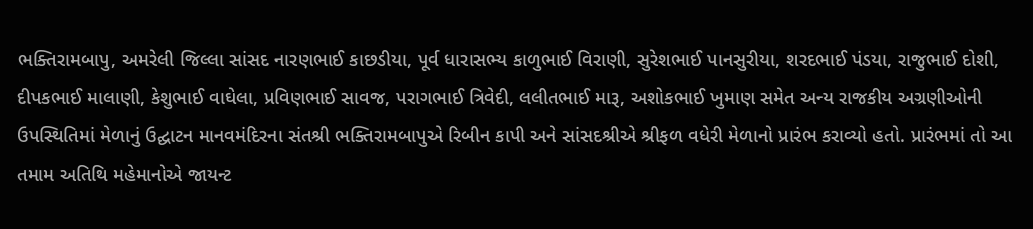ભક્તિરામબાપુ, અમરેલી જિલ્લા સાંસદ નારણભાઈ કાછડીયા, પૂર્વ ધારાસભ્ય કાળુભાઈ વિરાણી, સુરેશભાઈ પાનસુરીયા, શરદભાઈ પંડયા, રાજુભાઈ દોશી, દીપકભાઈ માલાણી, કેશુભાઈ વાઘેલા, પ્રવિણભાઈ સાવજ, પરાગભાઈ ત્રિવેદી, લલીતભાઈ મારૂ, અશોકભાઈ ખુમાણ સમેત અન્ય રાજકીય અગ્રણીઓની ઉપસ્થિતિમાં મેળાનું ઉદ્ઘાટન માનવમંદિરના સંતશ્રી ભક્તિરામબાપુએ રિબીન કાપી અને સાંસદશ્રીએ શ્રીફળ વધેરી મેળાનો પ્રારંભ કરાવ્યો હતો. પ્રારંભમાં તો આ તમામ અતિથિ મહેમાનોએ જાયન્ટ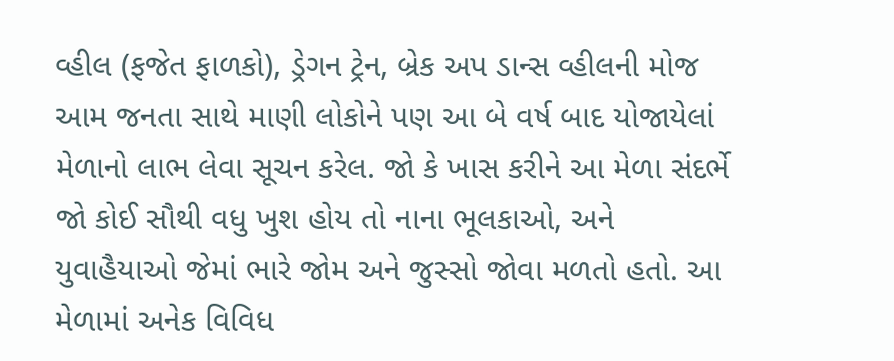વ્હીલ (ફજેત ફાળકો), ડ્રેગન ટ્રેન, બ્રેક અપ ડાન્સ વ્હીલની મોજ આમ જનતા સાથે માણી લોકોને પણ આ બે વર્ષ બાદ યોજાયેલાં મેળાનો લાભ લેવા સૂચન કરેલ. જો કે ખાસ કરીને આ મેળા સંદર્ભે જો કોઈ સૌથી વધુ ખુશ હોય તો નાના ભૂલકાઓ, અને યુવાહૈયાઓ જેમાં ભારે જોમ અને જુસ્સો જોવા મળતો હતો. આ મેળામાં અનેક વિવિધ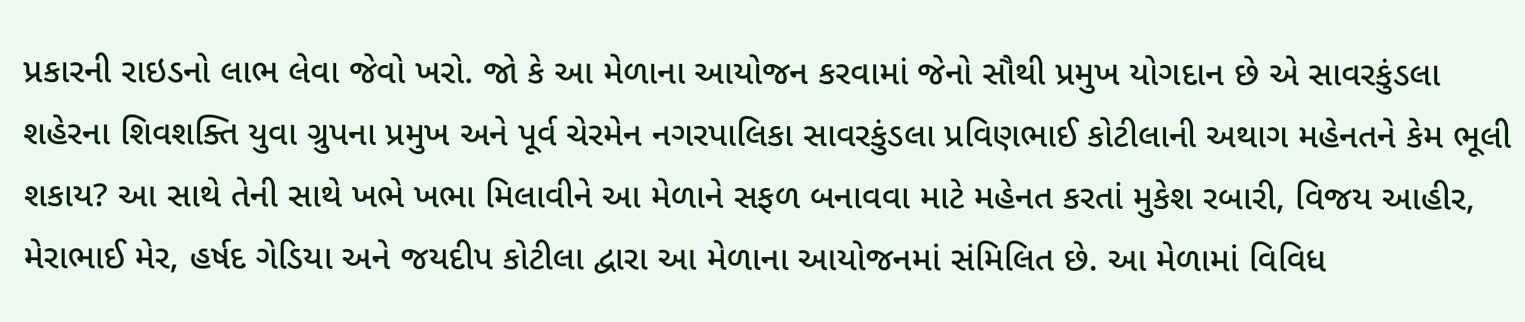પ્રકારની રાઇડનો લાભ લેવા જેવો ખરો. જો કે આ મેળાના આયોજન કરવામાં જેનો સૌથી પ્રમુખ યોગદાન છે એ સાવરકુંડલા શહેરના શિવશક્તિ યુવા ગ્રુપના પ્રમુખ અને પૂર્વ ચેરમેન નગરપાલિકા સાવરકુંડલા પ્રવિણભાઈ કોટીલાની અથાગ મહેનતને કેમ ભૂલી શકાય? આ સાથે તેની સાથે ખભે ખભા મિલાવીને આ મેળાને સફળ બનાવવા માટે મહેનત કરતાં મુકેશ રબારી, વિજય આહીર, મેરાભાઈ મેર, હર્ષદ ગેડિયા અને જયદીપ કોટીલા દ્વારા આ મેળાના આયોજનમાં સંમિલિત છે. આ મેળામાં વિવિધ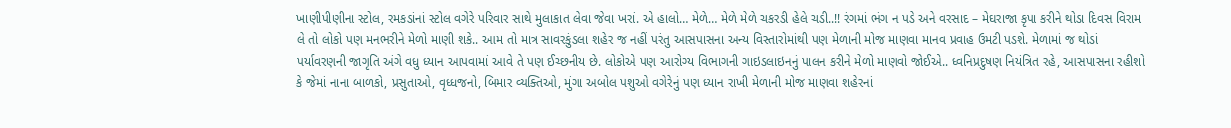ખાણીપીણીના સ્ટોલ, રમકડાંનાં સ્ટોલ વગેરે પરિવાર સાથે મુલાકાત લેવા જેવા ખરાં. એ હાલો… મેળે… મેળે મેળે ચકરડી હેલે ચડી..!! રંગમાં ભંગ ન પડે અને વરસાદ – મેઘરાજા કૃપા કરીને થોડા દિવસ વિરામ લે તો લોકો પણ મનભરીને મેળો માણી શકે.. આમ તો માત્ર સાવરકુંડલા શહેર જ નહીં પરંતુ આસપાસના અન્ય વિસ્તારોમાંથી પણ મેળાની મોજ માણવા માનવ પ્રવાહ ઉમટી પડશે. મેળામાં જ થોડાં પર્યાવરણની જાગૃતિ અંગે વધુ ધ્યાન આપવામાં આવે તે પણ ઈચ્છનીય છે. લોકોએ પણ આરોગ્ય વિભાગની ગાઇડલાઇનનું પાલન કરીને મેળો માણવો જોઈએ.. ધ્વનિપ્રદુષણ નિયંત્રિત રહે, આસપાસના રહીશો કે જેમાં નાના બાળકો, પ્રસુતાઓ, વૃધ્ધજનો, બિમાર વ્યક્તિઓ, મુંગા અબોલ પશુઓ વગેરેનું પણ ધ્યાન રાખી મેળાની મોજ માણવા શહેરનાં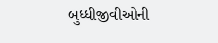બુધ્ધીજીવીઓની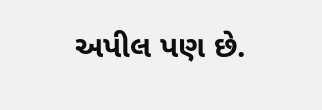અપીલ પણ છે.